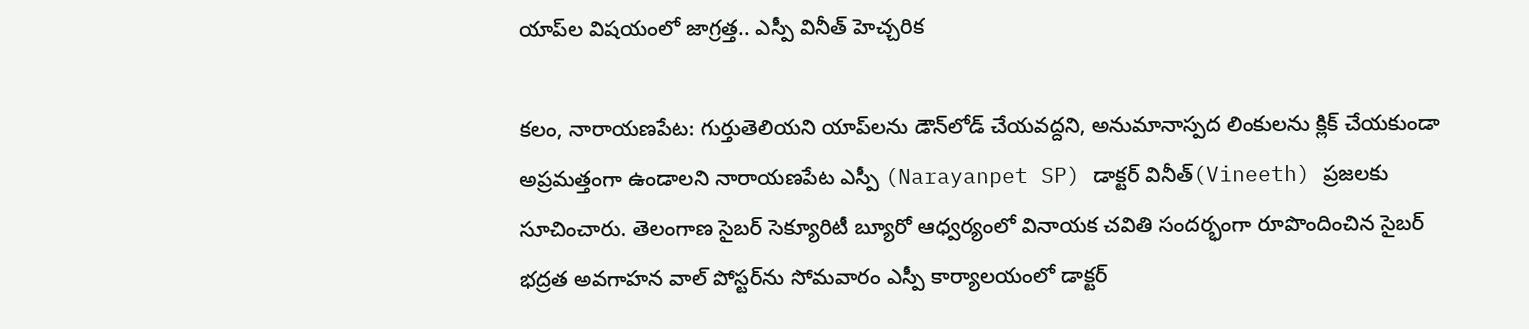యాప్‌ల విషయంలో జాగ్రత్త.. ఎస్పీ వినీత్ హెచ్చరిక

కలం, నారాయణపేట: గుర్తుతెలియని యాప్‌లను డౌన్‌లోడ్ చేయవద్దని, అనుమానాస్పద లింకులను క్లిక్ చేయకుండా అప్రమత్తంగా ఉండాలని నారాయణపేట ఎస్పీ (Narayanpet SP) డాక్టర్ వినీత్(Vineeth) ప్రజలకు సూచించారు. తెలంగాణ సైబర్ సెక్యూరిటీ బ్యూరో ఆధ్వర్యంలో వినాయక చవితి సందర్భంగా రూపొందించిన సైబర్ భద్రత అవగాహన వాల్ పోస్టర్‌ను సోమవారం ఎస్పీ కార్యాలయంలో డాక్టర్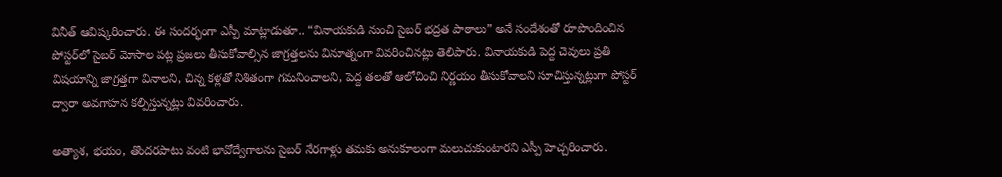వినీత్ ఆవిష్కరించారు. ఈ సందర్భంగా ఎస్పీ మాట్లాడుతూ.. “వినాయకుడి నుంచి సైబర్ భద్రత పాఠాలు” అనే సందేశంతో రూపొందించిన పోస్టర్‌లో సైబర్ మోసాల పట్ల ప్రజలు తీసుకోవాల్సిన జాగ్రత్తలను వినూత్నంగా వివరించినట్లు తెలిపారు. వినాయకుడి పెద్ద చెవులు ప్రతి విషయాన్ని జాగ్రత్తగా వినాలని, చిన్న కళ్లతో నిశితంగా గమనించాలని, పెద్ద తలతో ఆలోచించి నిర్ణయం తీసుకోవాలని సూచిస్తున్నట్లుగా పోస్టర్ ద్వారా అవగాహన కల్పిస్తున్నట్లు వివరించారు.

అత్యాశ, భయం, తొందరపాటు వంటి భావోద్వేగాలను సైబర్ నేరగాళ్లు తమకు అనుకూలంగా మలుచుకుంటారని ఎస్పీ హెచ్చరించారు.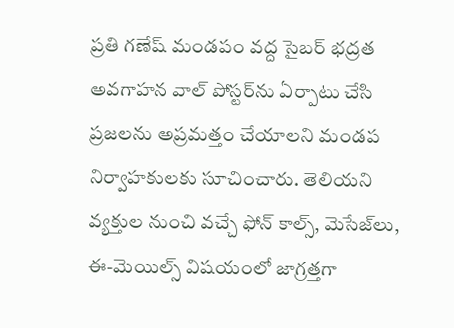ప్రతి గణేష్ మండపం వద్ద సైబర్ భద్రత అవగాహన వాల్ పోస్టర్‌ను ఏర్పాటు చేసి ప్రజలను అప్రమత్తం చేయాలని మండప నిర్వాహకులకు సూచించారు. తెలియని వ్యక్తుల నుంచి వచ్చే ఫోన్ కాల్స్, మెసేజ్‌లు, ఈ-మెయిల్స్ విషయంలో జాగ్రత్తగా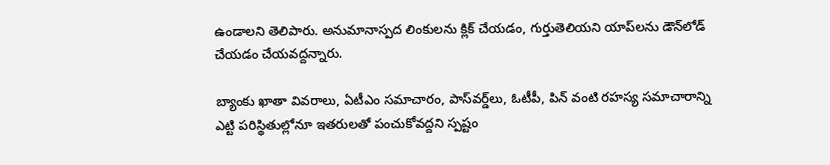ఉండాలని తెలిపారు. అనుమానాస్పద లింకులను క్లిక్ చేయడం, గుర్తుతెలియని యాప్‌లను డౌన్‌లోడ్ చేయడం చేయవద్దన్నారు.

బ్యాంకు ఖాతా వివరాలు, ఏటీఎం సమాచారం, పాస్‌వర్డ్‌లు, ఓటీపీ, పిన్ వంటి రహస్య సమాచారాన్ని ఎట్టి పరిస్థితుల్లోనూ ఇతరులతో పంచుకోవద్దని స్పష్టం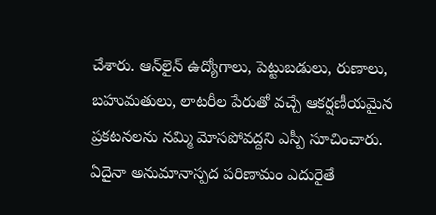చేశారు. ఆన్‌లైన్ ఉద్యోగాలు, పెట్టుబడులు, రుణాలు, బహుమతులు, లాటరీల పేరుతో వచ్చే ఆకర్షణీయమైన ప్రకటనలను నమ్మి మోసపోవద్దని ఎస్పీ సూచించారు. ఏదైనా అనుమానాస్పద పరిణామం ఎదురైతే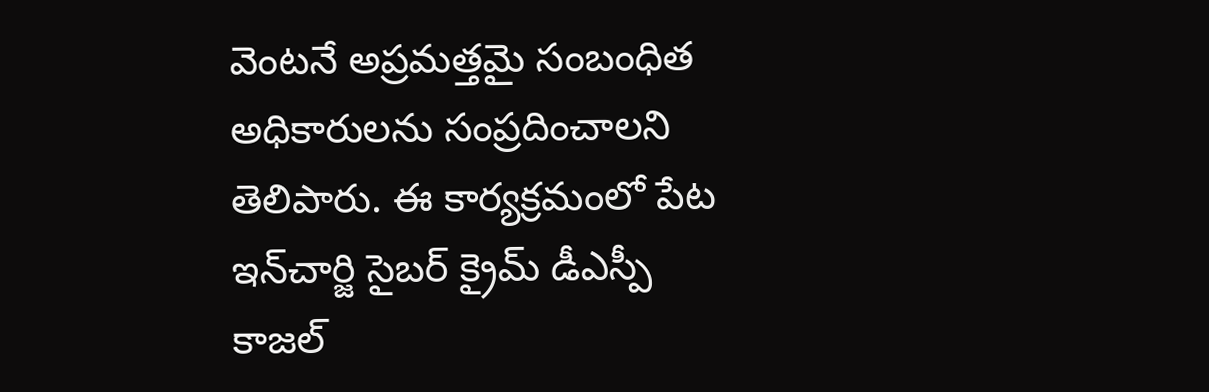వెంటనే అప్రమత్తమై సంబంధిత అధికారులను సంప్రదించాలని తెలిపారు. ఈ కార్యక్రమంలో పేట ఇన్‌చార్జి సైబర్ క్రైమ్ డీఎస్పీ కాజల్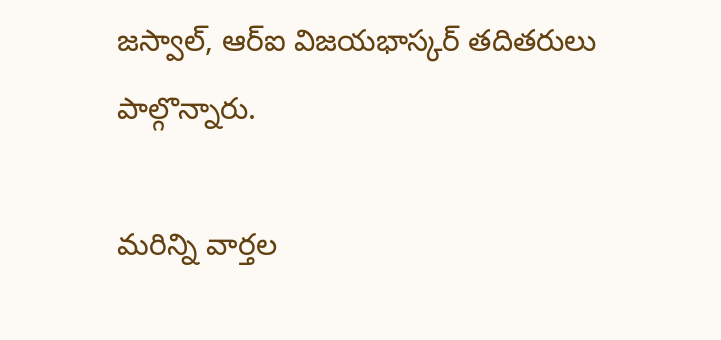జస్వాల్, ఆర్‌ఐ విజయభాస్కర్ తదితరులు పాల్గొన్నారు.

మ‌రిన్ని వార్త‌ల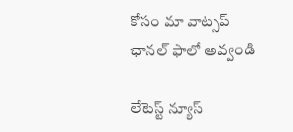కోసం మా వాట్స‌ప్ ఛాన‌ల్ ఫాలో అవ్వండి

లేటెస్ట్ న్యూస్‌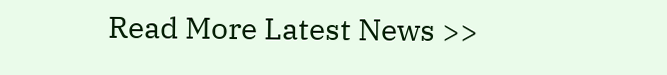Read More Latest News >>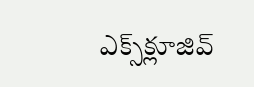ఎక్స్‌క్లూజివ్‌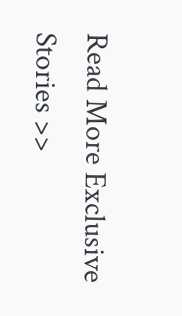Read More Exclusive Stories >>